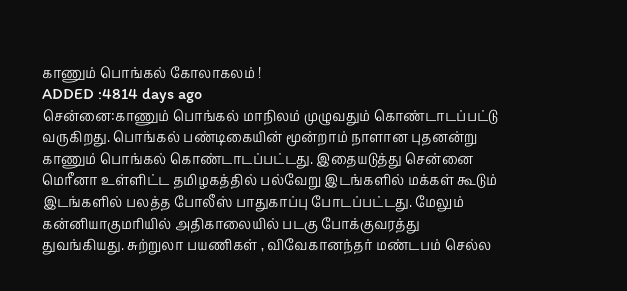காணும் பொங்கல் கோலாகலம் !
ADDED :4814 days ago
சென்னை:காணும் பொங்கல் மாநிலம் முழுவதும் கொண்டாடப்பட்டு வருகிறது. பொங்கல் பண்டிகையின் மூன்றாம் நாளான புதனன்று காணும் பொங்கல் கொண்டாடப்பட்டது. இதையடுத்து சென்னை மெரீனா உள்ளிட்ட தமிழகத்தில் பல்வேறு இடங்களில் மக்கள் கூடும் இடங்களில் பலத்த போலீஸ் பாதுகாப்பு போடப்பட்டது. மேலும் கன்னியாகுமரியில் அதிகாலையில் படகு போக்குவரத்து துவங்கியது. சுற்றுலா பயணிகள் , விவேகானந்தர் மண்டபம் செல்ல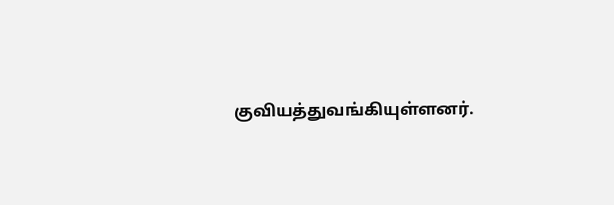குவியத்துவங்கியுள்ளனர்.